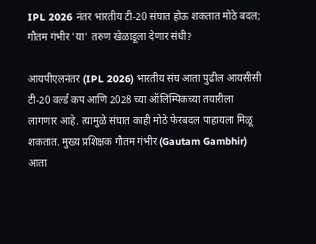IPL 2026 नंतर भारतीय टी-20 संघात होऊ शकतात मोठे बदल; गौतम गंभीर 'या' तरुण खेळाडूला देणार संधी?

आयपीएलनंतर (IPL 2026) भारतीय संघ आता पुढील आयसीसी टी-20 वर्ल्ड कप आणि 2028 च्या ऑलिम्पिकच्या तयारीला लागणार आहे. त्यामुळे संघात काही मोठे फेरबदल पाहायला मिळू शकतात. मुख्य प्रशिक्षक गौतम गंभीर (Gautam Gambhir) आता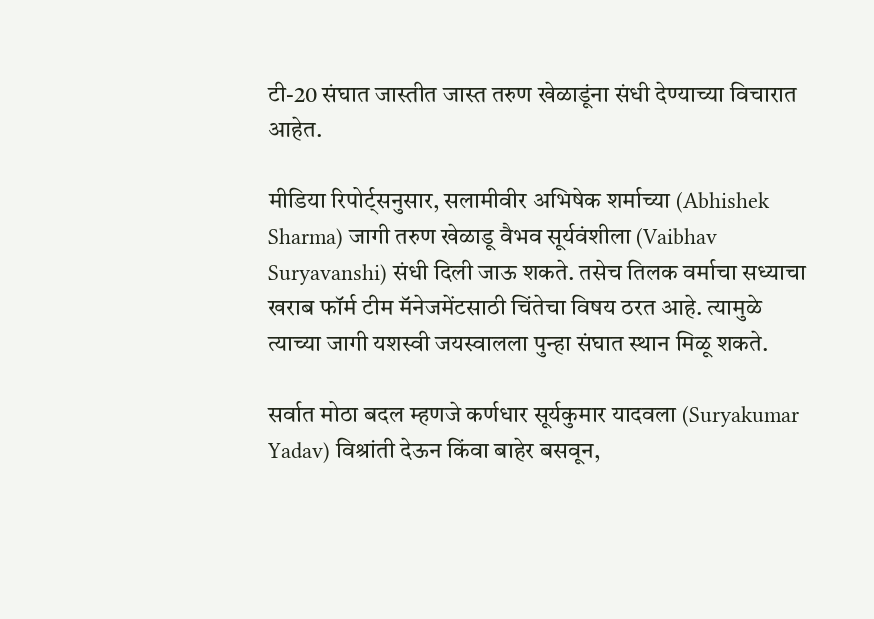टी-20 संघात जास्तीत जास्त तरुण खेळाडूंना संधी देण्याच्या विचारात आहेत.

मीडिया रिपोर्ट्सनुसार, सलामीवीर अभिषेक शर्माच्या (Abhishek Sharma) जागी तरुण खेळाडू वैभव सूर्यवंशीला (Vaibhav Suryavanshi) संधी दिली जाऊ शकते. तसेच तिलक वर्माचा सध्याचा खराब फॉर्म टीम मॅनेजमेंटसाठी चिंतेचा विषय ठरत आहे. त्यामुळे त्याच्या जागी यशस्वी जयस्वालला पुन्हा संघात स्थान मिळू शकते.

सर्वात मोठा बदल म्हणजे कर्णधार सूर्यकुमार यादवला (Suryakumar Yadav) विश्रांती देऊन किंवा बाहेर बसवून,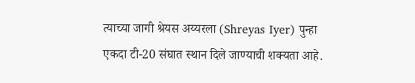त्याच्या जागी श्रेयस अय्यरला (Shreyas Iyer) पुन्हा एकदा टी-20 संघात स्थान दिले जाण्याची शक्यता आहे.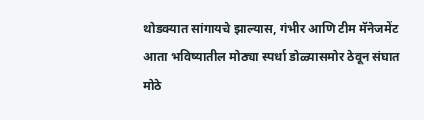थोडक्यात सांगायचे झाल्यास, गंभीर आणि टीम मॅनेजमेंट आता भविष्यातील मोठ्या स्पर्धा डोळ्यासमोर ठेवून संघात मोठे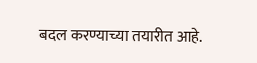बदल करण्याच्या तयारीत आहे.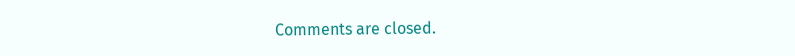Comments are closed.